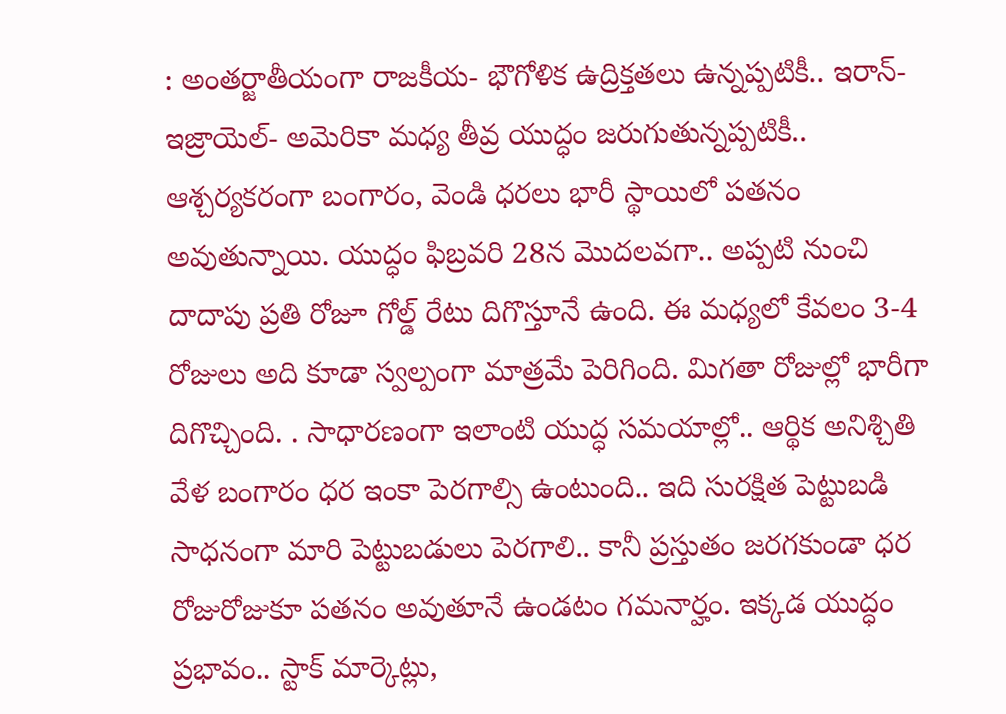: అంతర్జాతీయంగా రాజకీయ- భౌగోళిక ఉద్రిక్తతలు ఉన్నప్పటికీ.. ఇరాన్- ఇజ్రాయెల్- అమెరికా మధ్య తీవ్ర యుద్ధం జరుగుతున్నప్పటికీ.. ఆశ్చర్యకరంగా బంగారం, వెండి ధరలు భారీ స్థాయిలో పతనం అవుతున్నాయి. యుద్ధం ఫిబ్రవరి 28న మొదలవగా.. అప్పటి నుంచి దాదాపు ప్రతి రోజూ గోల్డ్ రేటు దిగొస్తూనే ఉంది. ఈ మధ్యలో కేవలం 3-4 రోజులు అది కూడా స్వల్పంగా మాత్రమే పెరిగింది. మిగతా రోజుల్లో భారీగా దిగొచ్చింది. . సాధారణంగా ఇలాంటి యుద్ధ సమయాల్లో.. ఆర్థిక అనిశ్చితి వేళ బంగారం ధర ఇంకా పెరగాల్సి ఉంటుంది.. ఇది సురక్షిత పెట్టుబడి సాధనంగా మారి పెట్టుబడులు పెరగాలి.. కానీ ప్రస్తుతం జరగకుండా ధర రోజురోజుకూ పతనం అవుతూనే ఉండటం గమనార్హం. ఇక్కడ యుద్ధం ప్రభావం.. స్టాక్ మార్కెట్లు,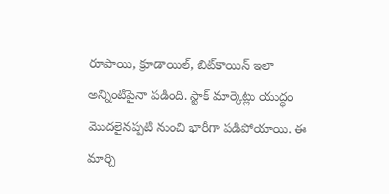రూపాయి, క్రూడాయిల్, బిట్‌కాయిన్ ఇలా అన్నింటిపైనా పడింది. స్టాక్ మార్కెట్లు యుద్ధం మొదలైనప్పటి నుంచి భారీగా పడిపోయాయి. ఈ మార్చి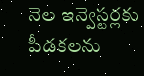నెల ఇన్వెస్టర్లకు పీడకలను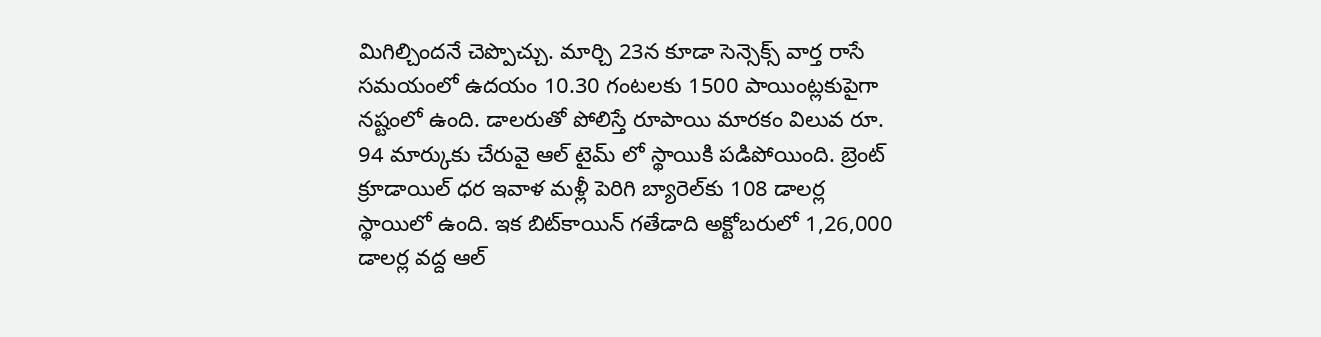మిగిల్చిందనే చెప్పొచ్చు. మార్చి 23న కూడా సెన్సెక్స్ వార్త రాసే సమయంలో ఉదయం 10.30 గంటలకు 1500 పాయింట్లకుపైగా నష్టంలో ఉంది. డాలరుతో పోలిస్తే రూపాయి మారకం విలువ రూ. 94 మార్కుకు చేరువై ఆల్ టైమ్ లో స్థాయికి పడిపోయింది. బ్రెంట్ క్రూడాయిల్ ధర ఇవాళ మళ్లీ పెరిగి బ్యారెల్‌కు 108 డాలర్ల స్థాయిలో ఉంది. ఇక బిట్‌కాయిన్ గతేడాది అక్టోబరులో 1,26,000 డాలర్ల వద్ద ఆల్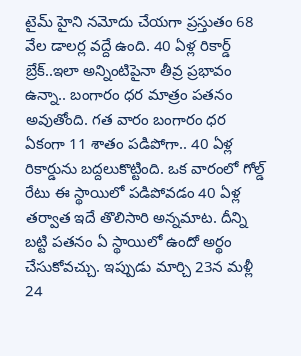టైమ్ హైని నమోదు చేయగా ప్రస్తుతం 68 వేల డాలర్ల వద్దే ఉంది. 40 ఏళ్ల రికార్డ్ బ్రేక్..ఇలా అన్నింటిపైనా తీవ్ర ప్రభావం ఉన్నా.. బంగారం ధర మాత్రం పతనం అవుతోంది. గత వారం బంగారం ధర ఏకంగా 11 శాతం పడిపోగా.. 40 ఏళ్ల రికార్డును బద్దలుకొట్టింది. ఒక వారంలో గోల్డ్ రేటు ఈ స్థాయిలో పడిపోవడం 40 ఏళ్ల తర్వాత ఇదే తొలిసారి అన్నమాట. దీన్ని బట్టి పతనం ఏ స్థాయిలో ఉందో అర్థం చేసుకోవచ్చు. ఇప్పుడు మార్చి 23న మళ్లీ 24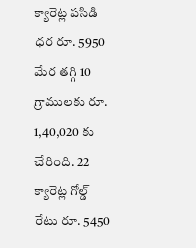క్యారెట్ల పసిడి ధర రూ. 5950 మేర తగ్గి 10 గ్రాములకు రూ. 1,40,020 కు చేరింది. 22 క్యారెట్ల గోల్డ్ రేటు రూ. 5450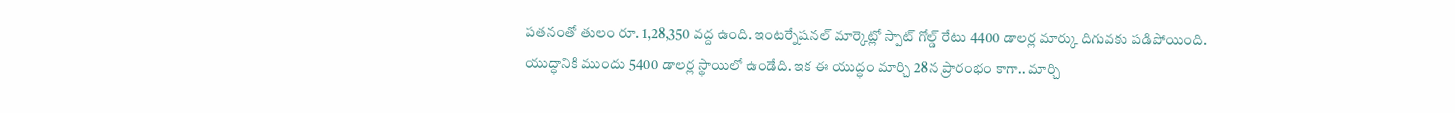పతనంతో తులం రూ. 1,28,350 వద్ద ఉంది. ఇంటర్నేషనల్ మార్కెట్లో స్పాట్ గోల్డ్ రేటు 4400 డాలర్ల మార్కు దిగువకు పడిపోయింది. యుద్ధానికి ముందు 5400 డాలర్ల స్థాయిలో ఉండేది. ఇక ఈ యుద్ధం మార్చి 28న ప్రారంభం కాగా.. మార్చి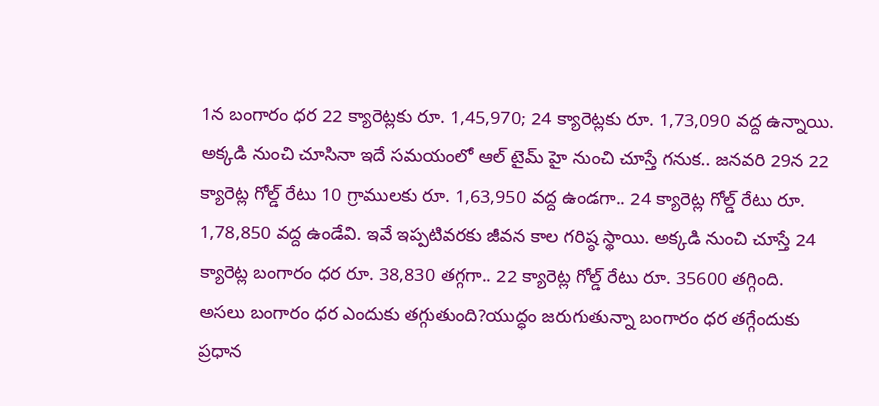1న బంగారం ధర 22 క్యారెట్లకు రూ. 1,45,970; 24 క్యారెట్లకు రూ. 1,73,090 వద్ద ఉన్నాయి. అక్కడి నుంచి చూసినా ఇదే సమయంలో ఆల్ టైమ్ హై నుంచి చూస్తే గనుక.. జనవరి 29న 22 క్యారెట్ల గోల్డ్ రేటు 10 గ్రాములకు రూ. 1,63,950 వద్ద ఉండగా.. 24 క్యారెట్ల గోల్డ్ రేటు రూ. 1,78,850 వద్ద ఉండేవి. ఇవే ఇప్పటివరకు జీవన కాల గరిష్ఠ స్థాయి. అక్కడి నుంచి చూస్తే 24 క్యారెట్ల బంగారం ధర రూ. 38,830 తగ్గగా.. 22 క్యారెట్ల గోల్డ్ రేటు రూ. 35600 తగ్గింది. అసలు బంగారం ధర ఎందుకు తగ్గుతుంది?యుద్ధం జరుగుతున్నా బంగారం ధర తగ్గేందుకు ప్రధాన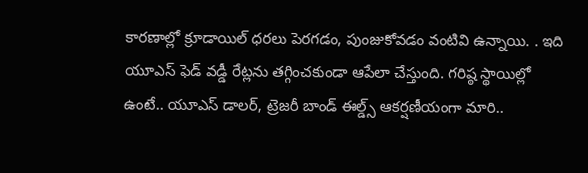కారణాల్లో క్రూడాయిల్ ధరలు పెరగడం, పుంజుకోవడం వంటివి ఉన్నాయి. . ఇది యూఎస్ ఫెడ్ వడ్డీ రేట్లను తగ్గించకుండా ఆపేలా చేస్తుంది. గరిష్ఠ స్థాయిల్లో ఉంటే.. యూఎస్ డాలర్, ట్రెజరీ బాండ్ ఈల్డ్స్ ఆకర్షణీయంగా మారి..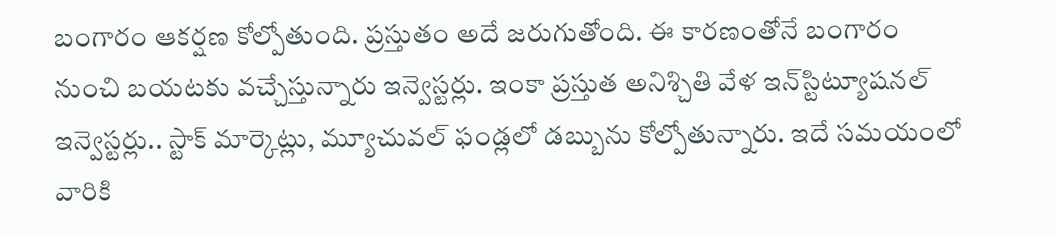బంగారం ఆకర్షణ కోల్పోతుంది. ప్రస్తుతం అదే జరుగుతోంది. ఈ కారణంతోనే బంగారం నుంచి బయటకు వచ్చేస్తున్నారు ఇన్వెస్టర్లు. ఇంకా ప్రస్తుత అనిశ్చితి వేళ ఇన్‌స్టిట్యూషనల్ ఇన్వెస్టర్లు.. స్టాక్ మార్కెట్లు, మ్యూచువల్ ఫండ్లలో డబ్బును కోల్పోతున్నారు. ఇదే సమయంలో వారికి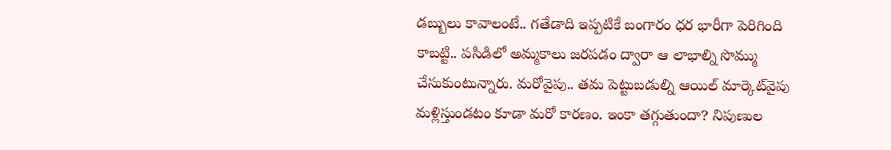డబ్బులు కావాలంటే.. గతేడాది ఇప్పటికే బంగారం ధర భారీగా పెరిగింది కాబట్టి.. పసిడిలో అమ్మకాలు జరపడం ద్వారా ఆ లాభాల్ని సొమ్ము చేసుకుంటున్నారు. మరోవైపు.. తమ పెట్టుబడుల్ని ఆయిల్ మార్కెట్‌వైపు మళ్లిస్తుండటం కూడా మరో కారణం. ఇంకా తగ్గుతుందా? నిపుణుల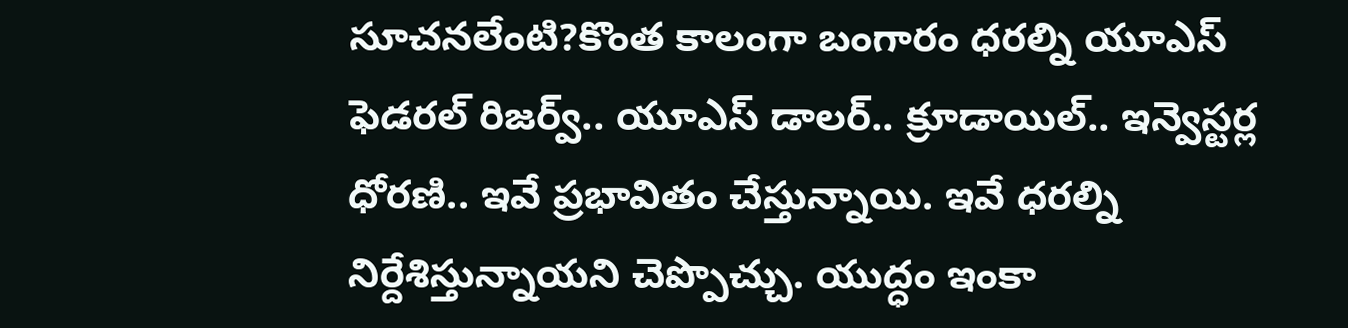సూచనలేంటి?కొంత కాలంగా బంగారం ధరల్ని యూఎస్ ఫెడరల్ రిజర్వ్.. యూఎస్ డాలర్.. క్రూడాయిల్.. ఇన్వెస్టర్ల ధోరణి.. ఇవే ప్రభావితం చేస్తున్నాయి. ఇవే ధరల్ని నిర్దేశిస్తున్నాయని చెప్పొచ్చు. యుద్ధం ఇంకా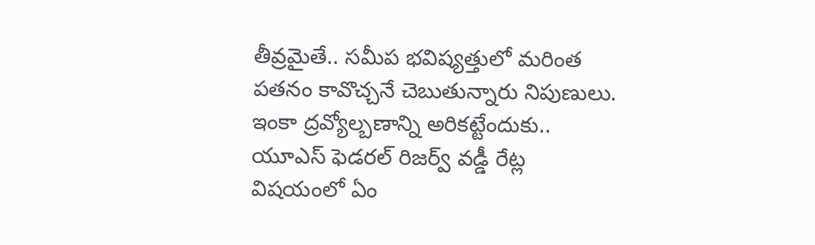తీవ్రమైతే.. సమీప భవిష్యత్తులో మరింత పతనం కావొచ్చనే చెబుతున్నారు నిపుణులు. ఇంకా ద్రవ్యోల్బణాన్ని అరికట్టేందుకు.. యూఎస్ ఫెడరల్ రిజర్వ్ వడ్డీ రేట్ల విషయంలో ఏం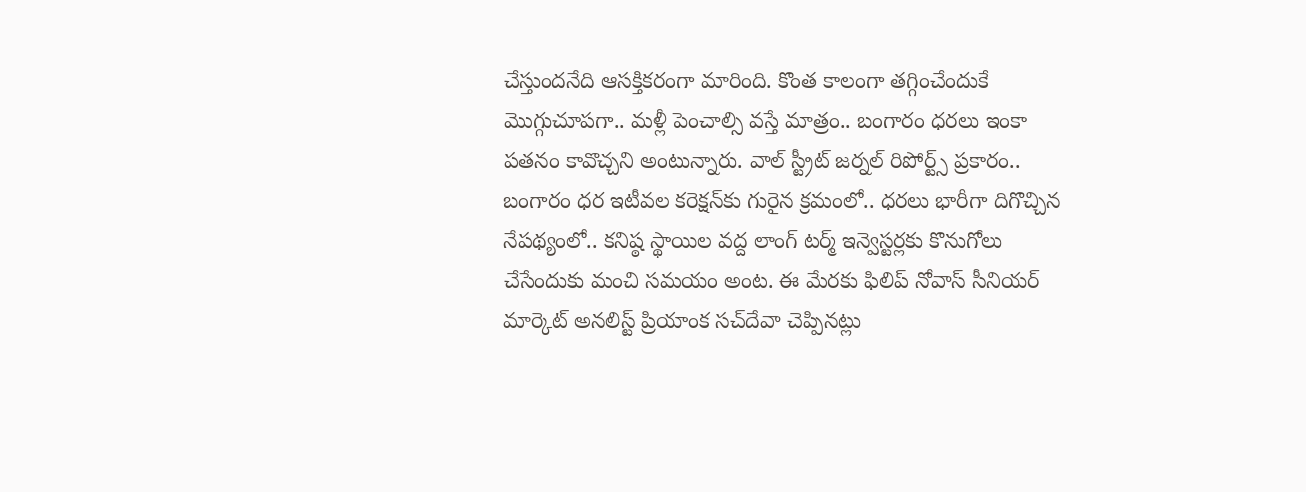చేస్తుందనేది ఆసక్తికరంగా మారింది. కొంత కాలంగా తగ్గించేందుకే మొగ్గుచూపగా.. మళ్లీ పెంచాల్సి వస్తే మాత్రం.. బంగారం ధరలు ఇంకా పతనం కావొచ్చని అంటున్నారు. వాల్ స్ట్రీట్ జర్నల్ రిపోర్ట్స్ ప్రకారం.. బంగారం ధర ఇటీవల కరెక్షన్‌కు గురైన క్రమంలో.. ధరలు భారీగా దిగొచ్చిన నేపథ్యంలో.. కనిష్ఠ స్థాయిల వద్ద లాంగ్ టర్మ్ ఇన్వెస్టర్లకు కొనుగోలు చేసేందుకు మంచి సమయం అంట. ఈ మేరకు ఫిలిప్ నోవాస్ సీనియర్ మార్కెట్ అనలిస్ట్ ప్రియాంక సచ్‌దేవా చెప్పినట్లు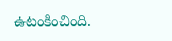ఉటంకించింది.